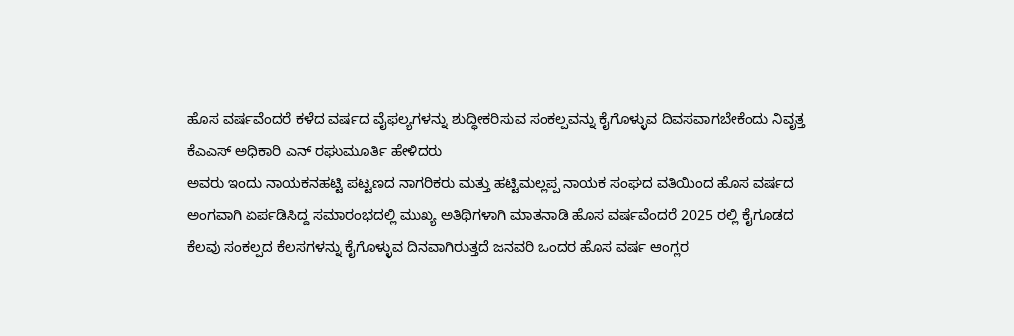ಹೊಸ ವರ್ಷವೆಂದರೆ ಕಳೆದ ವರ್ಷದ ವೈಫಲ್ಯಗಳನ್ನು ಶುದ್ಧೀಕರಿಸುವ ಸಂಕಲ್ಪವನ್ನು ಕೈಗೊಳ್ಳುವ ದಿವಸವಾಗಬೇಕೆಂದು ನಿವೃತ್ತ ಕೆಎಎಸ್ ಅಧಿಕಾರಿ ಎನ್ ರಘುಮೂರ್ತಿ ಹೇಳಿದರು
ಅವರು ಇಂದು ನಾಯಕನಹಟ್ಟಿ ಪಟ್ಟಣದ ನಾಗರಿಕರು ಮತ್ತು ಹಟ್ಟಿಮಲ್ಲಪ್ಪ ನಾಯಕ ಸಂಘದ ವತಿಯಿಂದ ಹೊಸ ವರ್ಷದ ಅಂಗವಾಗಿ ಏರ್ಪಡಿಸಿದ್ದ ಸಮಾರಂಭದಲ್ಲಿ ಮುಖ್ಯ ಅತಿಥಿಗಳಾಗಿ ಮಾತನಾಡಿ ಹೊಸ ವರ್ಷವೆಂದರೆ 2025 ರಲ್ಲಿ ಕೈಗೂಡದ ಕೆಲವು ಸಂಕಲ್ಪದ ಕೆಲಸಗಳನ್ನು ಕೈಗೊಳ್ಳುವ ದಿನವಾಗಿರುತ್ತದೆ ಜನವರಿ ಒಂದರ ಹೊಸ ವರ್ಷ ಆಂಗ್ಲರ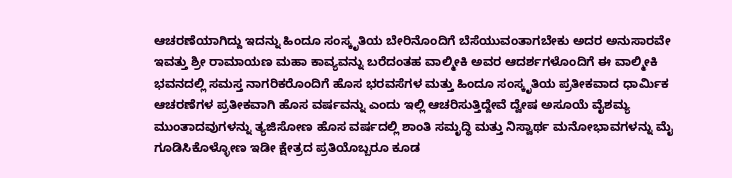ಆಚರಣೆಯಾಗಿದ್ದು ಇದನ್ನು ಹಿಂದೂ ಸಂಸ್ಕೃತಿಯ ಬೇರಿನೊಂದಿಗೆ ಬೆಸೆಯುವಂತಾಗಬೇಕು ಅದರ ಅನುಸಾರವೇ ಇವತ್ತು ಶ್ರೀ ರಾಮಾಯಣ ಮಹಾ ಕಾವ್ಯವನ್ನು ಬರೆದಂತಹ ವಾಲ್ಮೀಕಿ ಅವರ ಆದರ್ಶಗಳೊಂದಿಗೆ ಈ ವಾಲ್ಮೀಕಿ ಭವನದಲ್ಲಿ ಸಮಸ್ತ ನಾಗರಿಕರೊಂದಿಗೆ ಹೊಸ ಭರವಸೆಗಳ ಮತ್ತು ಹಿಂದೂ ಸಂಸ್ಕೃತಿಯ ಪ್ರತೀಕವಾದ ಧಾರ್ಮಿಕ ಆಚರಣೆಗಳ ಪ್ರತೀಕವಾಗಿ ಹೊಸ ವರ್ಷವನ್ನು ಎಂದು ಇಲ್ಲಿ ಆಚರಿಸುತ್ತಿದ್ದೇವೆ ದ್ವೇಷ ಅಸೂಯೆ ವೈಶಮ್ಯ ಮುಂತಾದವುಗಳನ್ನು ತ್ಯಜಿಸೋಣ ಹೊಸ ವರ್ಷದಲ್ಲಿ ಶಾಂತಿ ಸಮೃದ್ಧಿ ಮತ್ತು ನಿಸ್ವಾರ್ಥ ಮನೋಭಾವಗಳನ್ನು ಮೈ ಗೂಡಿಸಿಕೊಳ್ಳೋಣ ಇಡೀ ಕ್ಷೇತ್ರದ ಪ್ರತಿಯೊಬ್ಬರೂ ಕೂಡ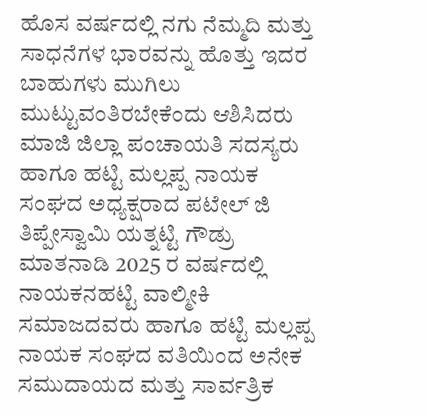ಹೊಸ ವರ್ಷದಲ್ಲಿ ನಗು ನೆಮ್ಮದಿ ಮತ್ತು ಸಾಧನೆಗಳ ಭಾರವನ್ನು ಹೊತ್ತು ಇದರ ಬಾಹುಗಳು ಮುಗಿಲು ಮುಟ್ಟುವಂತಿರಬೇಕೆಂದು ಆಶಿಸಿದರು
ಮಾಜಿ ಜಿಲ್ಲಾ ಪಂಚಾಯತಿ ಸದಸ್ಯರು ಹಾಗೂ ಹಟ್ಟಿ ಮಲ್ಲಪ್ಪ ನಾಯಕ ಸಂಘದ ಅಧ್ಯಕ್ಷರಾದ ಪಟೇಲ್ ಜಿ ತಿಪ್ಪೇಸ್ವಾಮಿ ಯತ್ನಟ್ಟಿ ಗೌಡ್ರು ಮಾತನಾಡಿ 2025 ರ ವರ್ಷದಲ್ಲಿ ನಾಯಕನಹಟ್ಟಿ ವಾಲ್ಮೀಕಿ ಸಮಾಜದವರು ಹಾಗೂ ಹಟ್ಟಿ ಮಲ್ಲಪ್ಪ ನಾಯಕ ಸಂಘದ ವತಿಯಿಂದ ಅನೇಕ ಸಮುದಾಯದ ಮತ್ತು ಸಾರ್ವತ್ರಿಕ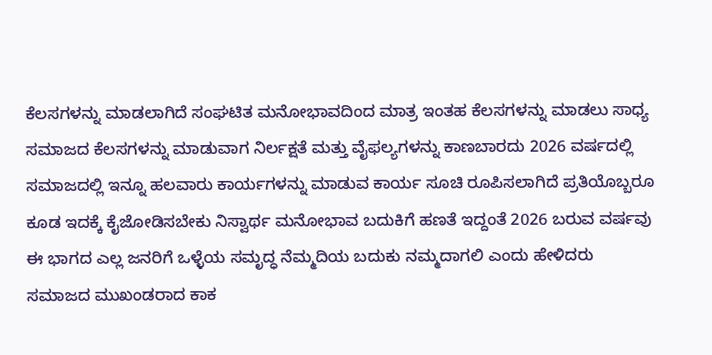ಕೆಲಸಗಳನ್ನು ಮಾಡಲಾಗಿದೆ ಸಂಘಟಿತ ಮನೋಭಾವದಿಂದ ಮಾತ್ರ ಇಂತಹ ಕೆಲಸಗಳನ್ನು ಮಾಡಲು ಸಾಧ್ಯ ಸಮಾಜದ ಕೆಲಸಗಳನ್ನು ಮಾಡುವಾಗ ನಿರ್ಲಕ್ಷತೆ ಮತ್ತು ವೈಫಲ್ಯಗಳನ್ನು ಕಾಣಬಾರದು 2026 ವರ್ಷದಲ್ಲಿ ಸಮಾಜದಲ್ಲಿ ಇನ್ನೂ ಹಲವಾರು ಕಾರ್ಯಗಳನ್ನು ಮಾಡುವ ಕಾರ್ಯ ಸೂಚಿ ರೂಪಿಸಲಾಗಿದೆ ಪ್ರತಿಯೊಬ್ಬರೂ ಕೂಡ ಇದಕ್ಕೆ ಕೈಜೋಡಿಸಬೇಕು ನಿಸ್ವಾರ್ಥ ಮನೋಭಾವ ಬದುಕಿಗೆ ಹಣತೆ ಇದ್ದಂತೆ 2026 ಬರುವ ವರ್ಷವು ಈ ಭಾಗದ ಎಲ್ಲ ಜನರಿಗೆ ಒಳ್ಳೆಯ ಸಮೃದ್ಧ ನೆಮ್ಮದಿಯ ಬದುಕು ನಮ್ಮದಾಗಲಿ ಎಂದು ಹೇಳಿದರು
ಸಮಾಜದ ಮುಖಂಡರಾದ ಕಾಕ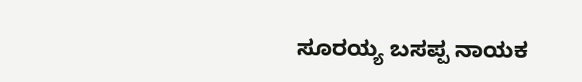ಸೂರಯ್ಯ ಬಸಪ್ಪ ನಾಯಕ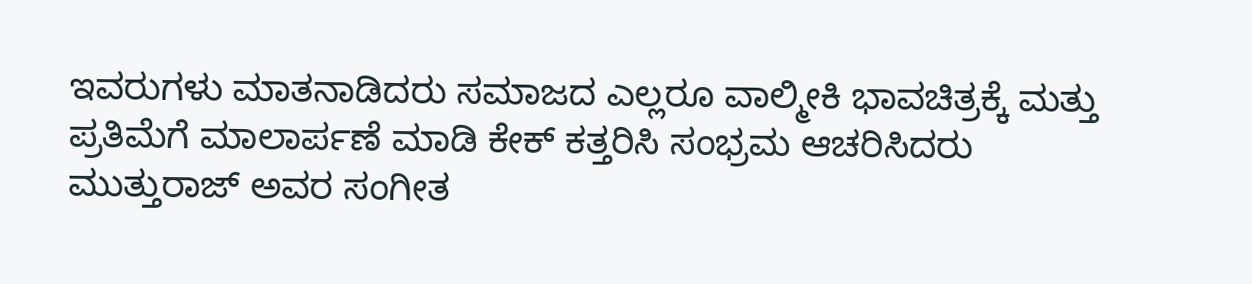ಇವರುಗಳು ಮಾತನಾಡಿದರು ಸಮಾಜದ ಎಲ್ಲರೂ ವಾಲ್ಮೀಕಿ ಭಾವಚಿತ್ರಕ್ಕೆ ಮತ್ತು ಪ್ರತಿಮೆಗೆ ಮಾಲಾರ್ಪಣೆ ಮಾಡಿ ಕೇಕ್ ಕತ್ತರಿಸಿ ಸಂಭ್ರಮ ಆಚರಿಸಿದರು ಮುತ್ತುರಾಜ್ ಅವರ ಸಂಗೀತ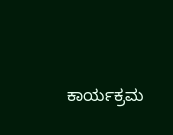ಕಾರ್ಯಕ್ರಮ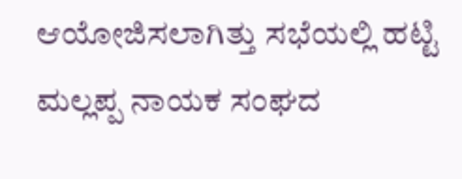ಆಯೋಜಿಸಲಾಗಿತ್ತು ಸಭೆಯಲ್ಲಿ ಹಟ್ಟಿ ಮಲ್ಲಪ್ಪ ನಾಯಕ ಸಂಘದ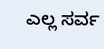ಎಲ್ಲ ಸರ್ವ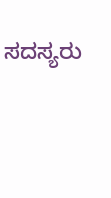ಸದಸ್ಯರು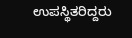ಉಪಸ್ಥಿತರಿದ್ದರು